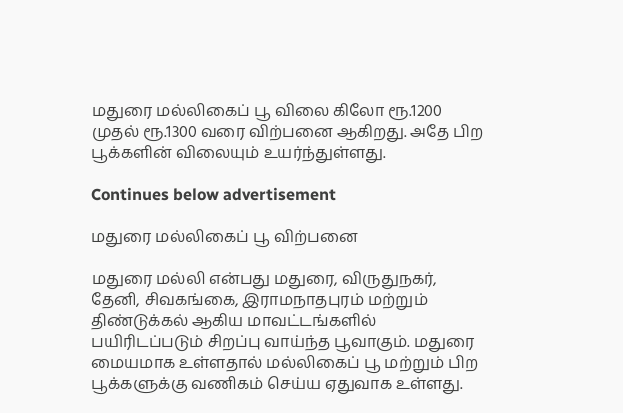மதுரை மல்லிகைப் பூ விலை கிலோ ரூ.1200 முதல் ரூ.1300 வரை விற்பனை ஆகிறது. அதே பிற பூக்களின் விலையும் உயர்ந்துள்ளது.

Continues below advertisement

மதுரை மல்லிகைப் பூ விற்பனை

மதுரை மல்லி என்பது மதுரை, விருதுநகர், தேனி, சிவகங்கை, இராமநாதபுரம் மற்றும் திண்டுக்கல் ஆகிய மாவட்டங்களில் பயிரிடப்படும் சிறப்பு வாய்ந்த பூவாகும். மதுரை மையமாக உள்ளதால் மல்லிகைப் பூ மற்றும் பிற பூக்களுக்கு வணிகம் செய்ய ஏதுவாக உள்ளது.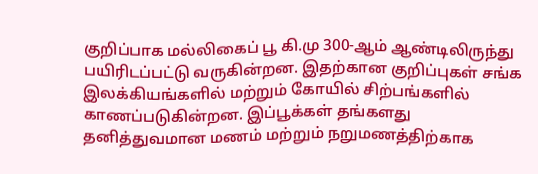குறிப்பாக மல்லிகைப் பூ கி.மு 300-ஆம் ஆண்டிலிருந்து பயிரிடப்பட்டு வருகின்றன. இதற்கான குறிப்புகள் சங்க இலக்கியங்களில் மற்றும் கோயில் சிற்பங்களில் காணப்படுகின்றன. இப்பூக்கள் தங்களது தனித்துவமான மணம் மற்றும் நறுமணத்திற்காக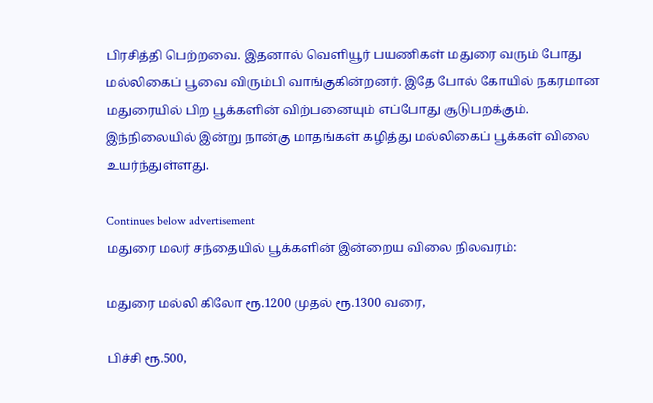பிரசித்தி பெற்றவை. இதனால் வெளியூர் பயணிகள் மதுரை வரும் போது மல்லிகைப் பூவை விரும்பி வாங்குகின்றனர். இதே போல் கோயில் நகரமான மதுரையில் பிற பூக்களின் விற்பனையும் எப்போது சூடுபறக்கும். இந்நிலையில் இன்று நான்கு மாதங்கள் கழித்து மல்லிகைப் பூக்கள் விலை உயர்ந்துள்ளது.

Continues below advertisement
மதுரை மலர் சந்தையில் பூக்களின் இன்றைய விலை நிலவரம்:

மதுரை மல்லி கிலோ ரூ.1200 முதல் ரூ.1300 வரை,

பிச்சி ரூ.500,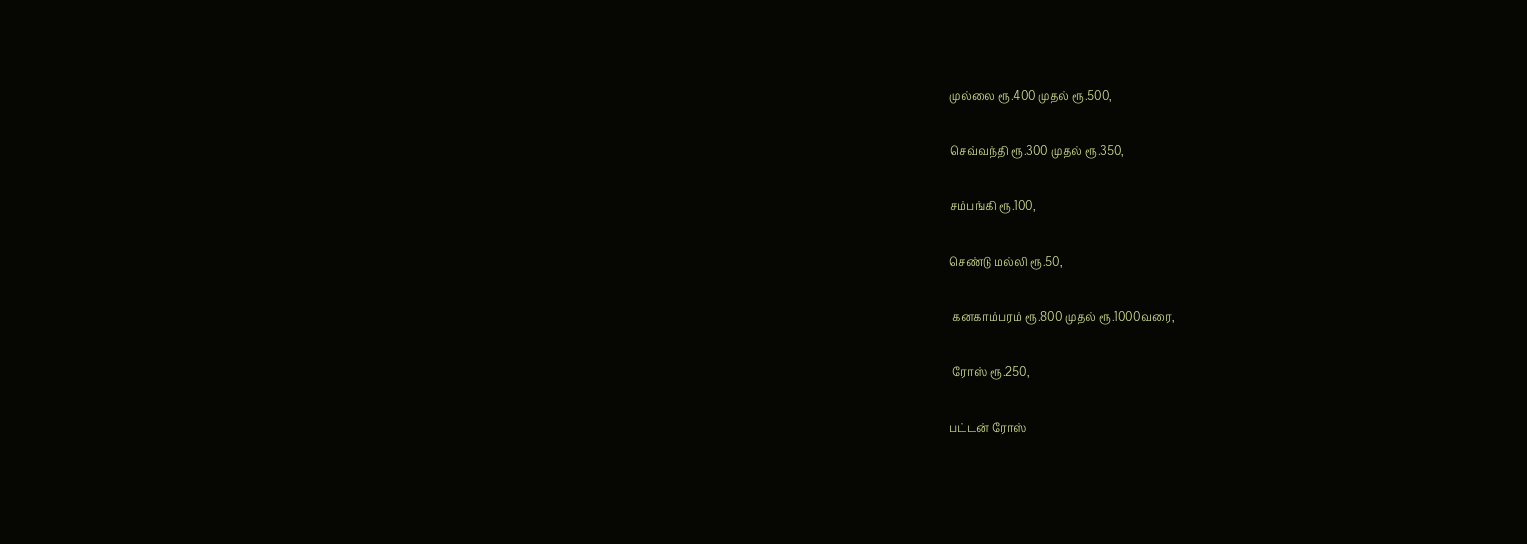முல்லை ரூ.400 முதல் ரூ.500,

செவ்வந்தி ரூ.300 முதல் ரூ.350,

சம்பங்கி ரூ.100,

செண்டு மல்லி ரூ.50,

 கனகாம்பரம் ரூ.800 முதல் ரூ.1000வரை,

 ரோஸ் ரூ.250,

பட்டன் ரோஸ்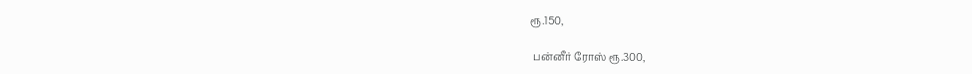ரூ.150,

 பன்னீர் ரோஸ் ரூ.300,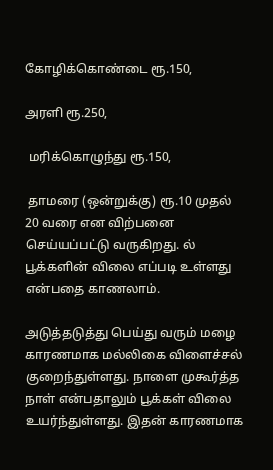கோழிக்கொண்டை ரூ.150,

அரளி ரூ.250,

 மரிக்கொழுந்து ரூ.150,

 தாமரை (ஒன்றுக்கு) ரூ.10 முதல் 20 வரை என விற்பனை செய்யப்பட்டு வருகிறது. ல் பூக்களின் விலை எப்படி உள்ளது என்பதை காணலாம்.

அடுத்தடுத்து பெய்து வரும் மழை காரணமாக மல்லிகை விளைச்சல் குறைந்துள்ளது. நாளை முகூர்த்த நாள் என்பதாலும் பூக்கள் விலை உயர்ந்துள்ளது. இதன் காரணமாக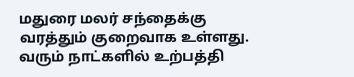மதுரை மலர் சந்தைக்கு வரத்தும் குறைவாக உள்ளது. வரும் நாட்களில் உற்பத்தி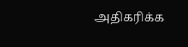அதிகரிக்க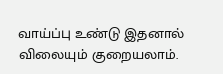வாய்ப்பு உண்டு இதனால் விலையும் குறையலாம்.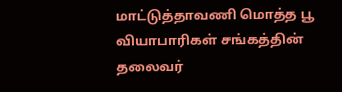மாட்டுத்தாவணி மொத்த பூ வியாபாரிகள் சங்கத்தின் தலைவர்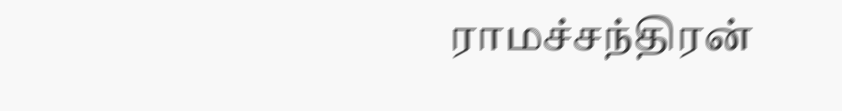ராமச்சந்திரன்